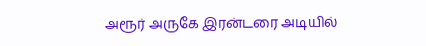அரூர் அருகே இரன்டரை அடியில்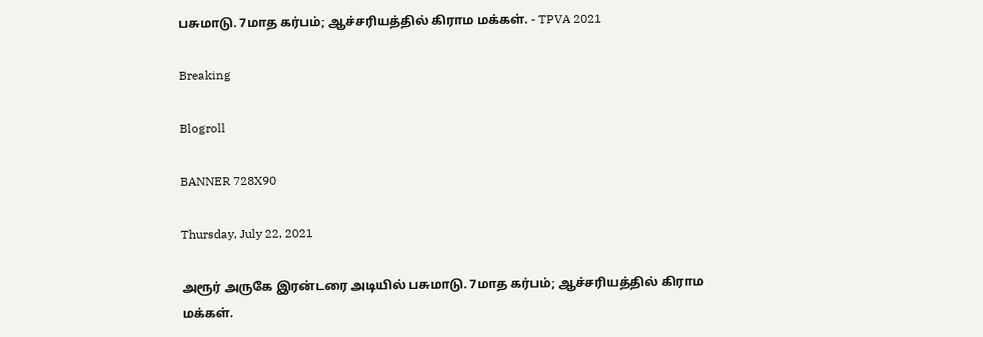பசுமாடு. 7மாத கர்பம்; ஆச்சரியத்தில் கிராம மக்கள். - TPVA 2021

Breaking

Blogroll

BANNER 728X90

Thursday, July 22, 2021

அரூர் அருகே இரன்டரை அடியில் பசுமாடு. 7மாத கர்பம்; ஆச்சரியத்தில் கிராம மக்கள்.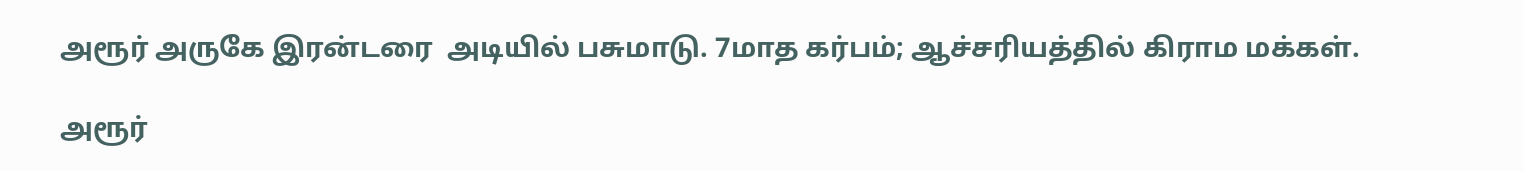அரூர் அருகே இரன்டரை  அடியில் பசுமாடு. 7மாத கர்பம்; ஆச்சரியத்தில் கிராம மக்கள்.

அரூர்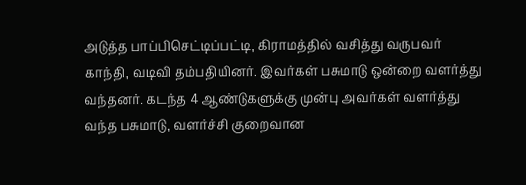அடுத்த பாப்பிசெட்டிப்பட்டி, கிராமத்தில் வசித்து வருபவர் காந்தி, வடிவி தம்பதியினர். இவர்கள் பசுமாடு ஒன்றை வளர்த்து வந்தனர். கடந்த 4 ஆண்டுகளுக்கு முன்பு அவர்கள் வளர்த்து வந்த பசுமாடு, வளர்ச்சி குறைவான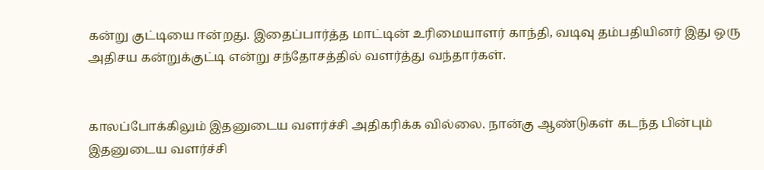கன்று குட்டியை ஈன்றது. இதைப்பார்த்த மாட்டின் உரிமையாளர் காந்தி, வடிவு தம்பதியினர் இது ஒரு அதிசய கன்றுக்குட்டி என்று சந்தோசத்தில் வளர்த்து வந்தார்கள்.


காலப்போக்கிலும் இதனுடைய வளர்ச்சி அதிகரிக்க வில்லை. நான்கு ஆண்டுகள் கடந்த பின்பும் இதனுடைய வளர்ச்சி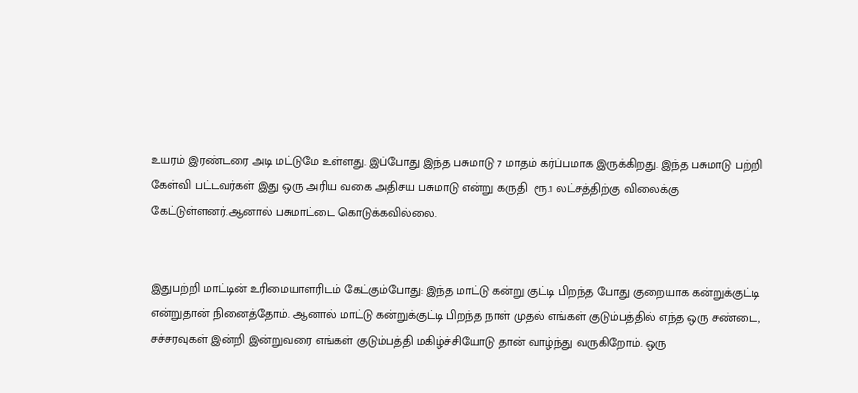உயரம் இரண்டரை அடி மட்டுமே உள்ளது. இப்போது இந்த பசுமாடு 7 மாதம் கர்ப்பமாக இருக்கிறது. இந்த பசுமாடு பற்றி கேள்வி பட்டவர்கள் இது ஒரு அரிய வகை அதிசய பசுமாடு என்று கருதி  ரூ.1 லட்சத்திற்கு விலைக்கு கேட்டுள்ளனர்.ஆனால் பசுமாட்டை கொடுக்கவில்லை.


இதுபற்றி மாட்டின் உரிமையாளரிடம் கேட்கும்போது: இந்த மாட்டு கன்று குட்டி பிறந்த போது குறையாக கன்றுக்குட்டி என்றுதான் நினைத்தோம். ஆனால் மாட்டு கன்றுக்குட்டி பிறந்த நாள் முதல் எங்கள் குடும்பத்தில் எந்த ஒரு சண்டை, சச்சரவுகள் இன்றி இன்றுவரை எங்கள் குடும்பத்தி மகிழ்ச்சியோடு தான் வாழ்ந்து வருகிறோம். ஒரு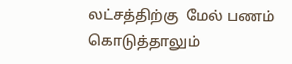லட்சத்திற்கு  மேல் பணம்  கொடுத்தாலும்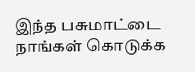இந்த பசுமாட்டை நாங்கள் கொடுக்க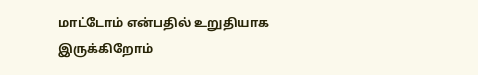மாட்டோம் என்பதில் உறுதியாக இருக்கிறோம்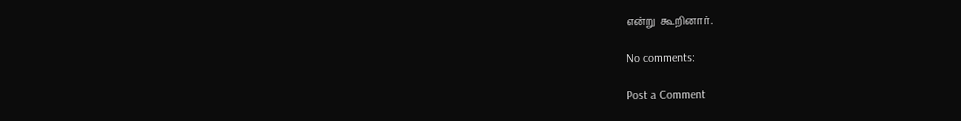என்று  கூறினார்.

No comments:

Post a Comment